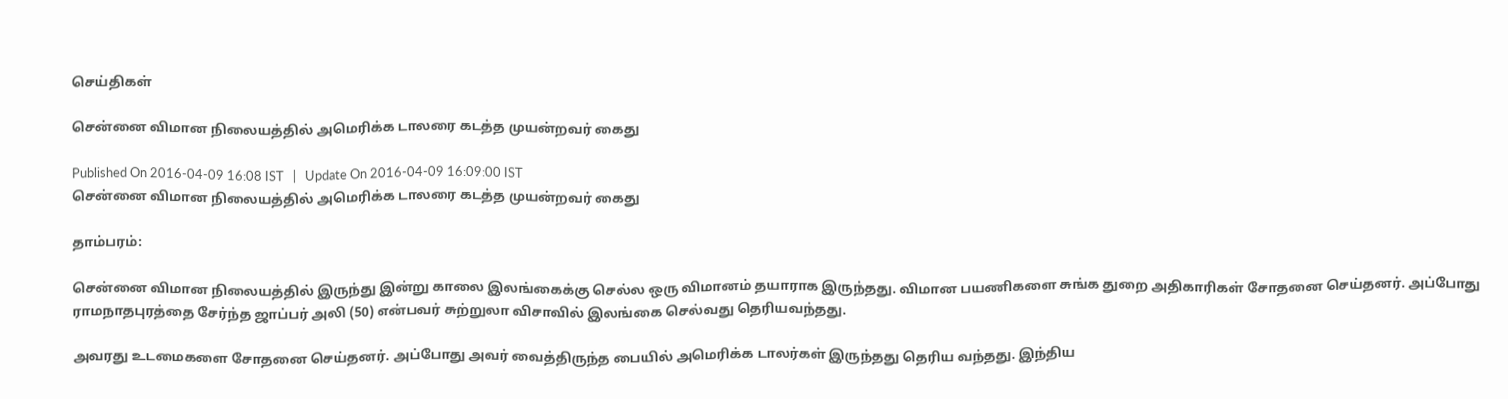செய்திகள்

சென்னை விமான நிலையத்தில் அமெரிக்க டாலரை கடத்த முயன்றவர் கைது

Published On 2016-04-09 16:08 IST   |   Update On 2016-04-09 16:09:00 IST
சென்னை விமான நிலையத்தில் அமெரிக்க டாலரை கடத்த முயன்றவர் கைது

தாம்பரம்:

சென்னை விமான நிலையத்தில் இருந்து இன்று காலை இலங்கைக்கு செல்ல ஒரு விமானம் தயாராக இருந்தது. விமான பயணிகளை சுங்க துறை அதிகாரிகள் சோதனை செய்தனர். அப்போது ராமநாதபுரத்தை சேர்ந்த ஜாப்பர் அலி (50) என்பவர் சுற்றுலா விசாவில் இலங்கை செல்வது தெரியவந்தது.

அவரது உடமைகளை சோதனை செய்தனர். அப்போது அவர் வைத்திருந்த பையில் அமெரிக்க டாலர்கள் இருந்தது தெரிய வந்தது. இந்திய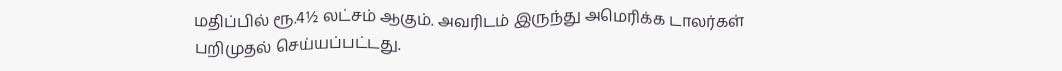மதிப்பில் ரூ.4½ லட்சம் ஆகும். அவரிடம் இருந்து அமெரிக்க டாலர்கள் பறிமுதல் செய்யப்பட்டது.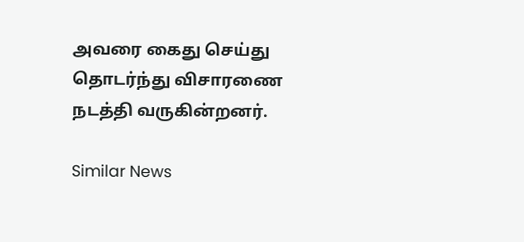அவரை கைது செய்து தொடர்ந்து விசாரணை நடத்தி வருகின்றனர்.

Similar News